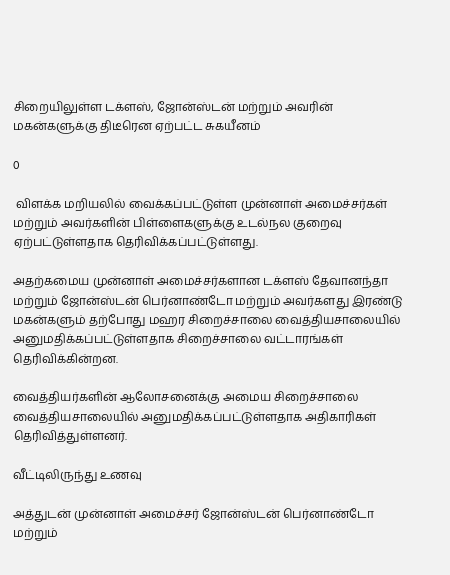சிறையிலுள்ள டக்ளஸ், ஜோன்ஸ்டன் மற்றும் அவரின் மகன்களுக்கு திடீரென ஏற்பட்ட சுகயீனம்

0

 விளக்க மறியலில் வைக்கப்பட்டுள்ள முன்னாள் அமைச்சர்கள் மற்றும் அவர்களின் பிள்ளைகளுக்கு உடல்நல குறைவு ஏற்பட்டுள்ளதாக தெரிவிக்கப்பட்டுள்ளது.

அதற்கமைய முன்னாள் அமைச்சர்களான டக்ளஸ் தேவானந்தா மற்றும் ஜோன்ஸ்டன் பெர்னாண்டோ மற்றும் அவர்களது இரண்டு மகன்களும் தற்போது மஹர சிறைச்சாலை வைத்தியசாலையில் அனுமதிக்கப்பட்டுள்ளதாக சிறைச்சாலை வட்டாரங்கள் தெரிவிக்கின்றன.

வைத்தியர்களின் ஆலோசனைக்கு அமைய சிறைச்சாலை வைத்தியசாலையில் அனுமதிக்கப்பட்டுள்ளதாக அதிகாரிகள் தெரிவித்துள்ளனர்.

வீட்டிலிருந்து உணவு

அத்துடன் முன்னாள் அமைச்சர் ஜோன்ஸ்டன் பெர்னாண்டோ மற்றும்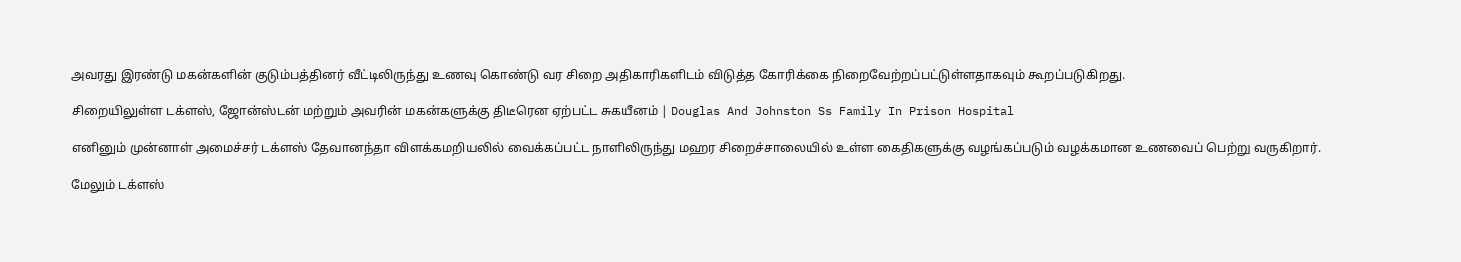அவரது இரண்டு மகன்களின் குடும்பத்தினர் வீட்டிலிருந்து உணவு கொண்டு வர சிறை அதிகாரிகளிடம் விடுத்த கோரிக்கை நிறைவேற்றப்பட்டுள்ளதாகவும் கூறப்படுகிறது.

சிறையிலுள்ள டக்ளஸ், ஜோன்ஸ்டன் மற்றும் அவரின் மகன்களுக்கு திடீரென ஏற்பட்ட சுகயீனம் | Douglas And Johnston Ss Family In Prison Hospital

எனினும் முன்னாள் அமைச்சர் டக்ளஸ் தேவானந்தா விளக்கமறியலில் வைக்கப்பட்ட நாளிலிருந்து மஹர சிறைச்சாலையில் உள்ள கைதிகளுக்கு வழங்கப்படும் வழக்கமான உணவைப் பெற்று வருகிறார்.

மேலும் டக்ளஸ்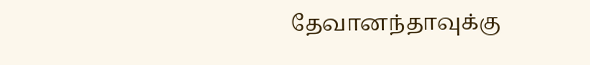தேவானந்தாவுக்கு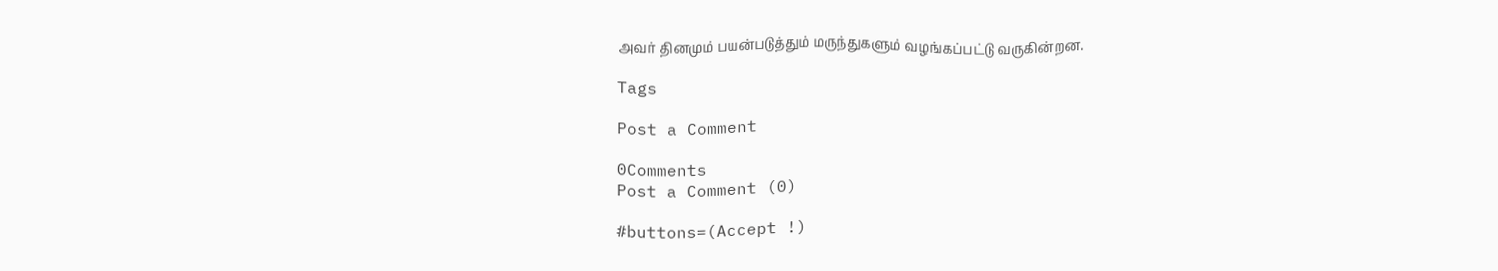அவர் தினமும் பயன்படுத்தும் மருந்துகளும் வழங்கப்பட்டு வருகின்றன.

Tags

Post a Comment

0Comments
Post a Comment (0)

#buttons=(Accept !)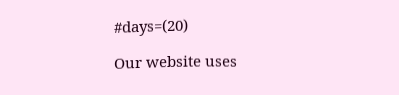#days=(20)

Our website uses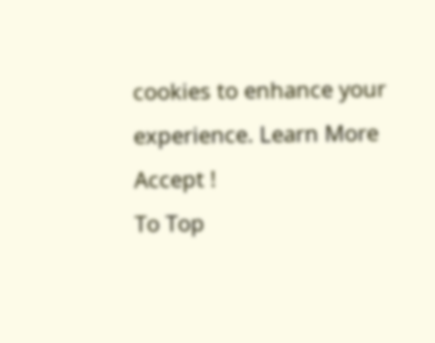cookies to enhance your experience. Learn More
Accept !
To Top